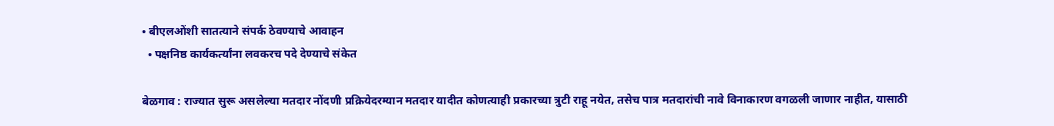• बीएलओंशी सातत्याने संपर्क ठेवण्याचे आवाहन
  • पक्षनिष्ठ कार्यकर्त्यांना लवकरच पदे देण्याचे संकेत

बेळगाव : राज्यात सुरू असलेल्या मतदार नोंदणी प्रक्रियेदरम्यान मतदार यादीत कोणत्याही प्रकारच्या त्रुटी राहू नयेत, तसेच पात्र मतदारांची नावे विनाकारण वगळली जाणार नाहीत, यासाठी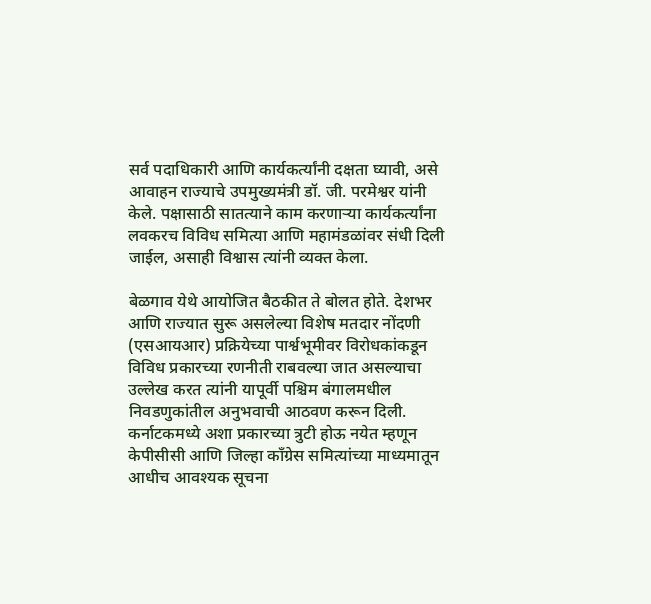सर्व पदाधिकारी आणि कार्यकर्त्यांनी दक्षता घ्यावी, असे आवाहन राज्याचे उपमुख्यमंत्री डॉ. जी. परमेश्वर यांनी केले. पक्षासाठी सातत्याने काम करणाऱ्या कार्यकर्त्यांना लवकरच विविध समित्या आणि महामंडळांवर संधी दिली जाईल, असाही विश्वास त्यांनी व्यक्त केला.

बेळगाव येथे आयोजित बैठकीत ते बोलत होते. देशभर आणि राज्यात सुरू असलेल्या विशेष मतदार नोंदणी (एसआयआर) प्रक्रियेच्या पार्श्वभूमीवर विरोधकांकडून विविध प्रकारच्या रणनीती राबवल्या जात असल्याचा उल्लेख करत त्यांनी यापूर्वी पश्चिम बंगालमधील निवडणुकांतील अनुभवाची आठवण करून दिली. कर्नाटकमध्ये अशा प्रकारच्या त्रुटी होऊ नयेत म्हणून केपीसीसी आणि जिल्हा काँग्रेस समित्यांच्या माध्यमातून आधीच आवश्यक सूचना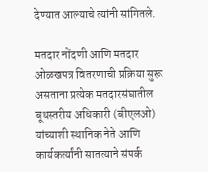देण्यात आल्याचे त्यांनी सांगितले.

मतदार नोंदणी आणि मतदार ओळखपत्र वितरणाची प्रक्रिया सुरू असताना प्रत्येक मतदारसंघातील बूथस्तरीय अधिकारी (बीएलओ) यांच्याशी स्थानिक नेते आणि कार्यकर्त्यांनी सातत्याने संपर्क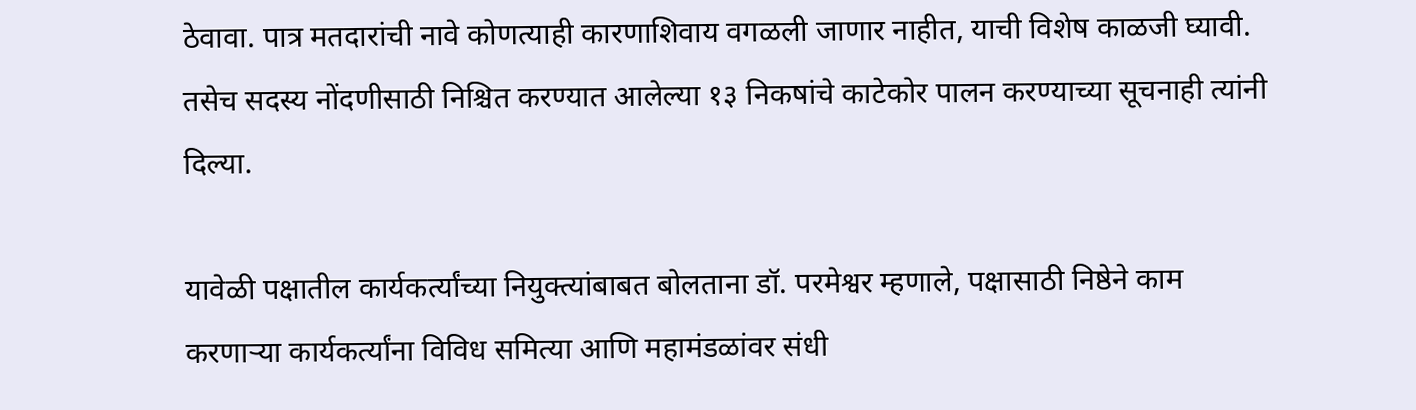ठेवावा. पात्र मतदारांची नावे कोणत्याही कारणाशिवाय वगळली जाणार नाहीत, याची विशेष काळजी घ्यावी. तसेच सदस्य नोंदणीसाठी निश्चित करण्यात आलेल्या १३ निकषांचे काटेकोर पालन करण्याच्या सूचनाही त्यांनी दिल्या.

यावेळी पक्षातील कार्यकर्त्यांच्या नियुक्त्यांबाबत बोलताना डॉ. परमेश्वर म्हणाले, पक्षासाठी निष्ठेने काम करणाऱ्या कार्यकर्त्यांना विविध समित्या आणि महामंडळांवर संधी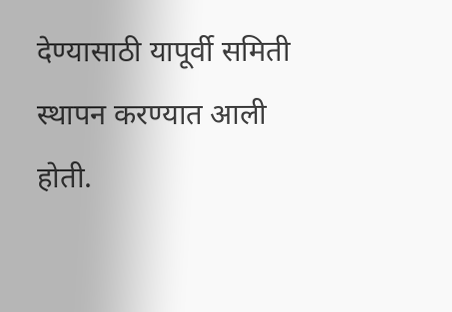देण्यासाठी यापूर्वी समिती स्थापन करण्यात आली होती.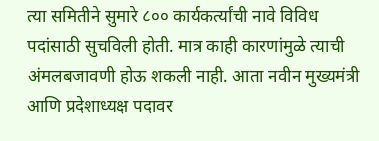त्या समितीने सुमारे ८०० कार्यकर्त्यांची नावे विविध पदांसाठी सुचविली होती. मात्र काही कारणांमुळे त्याची अंमलबजावणी होऊ शकली नाही. आता नवीन मुख्यमंत्री आणि प्रदेशाध्यक्ष पदावर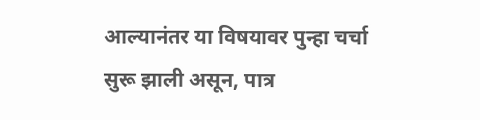आल्यानंतर या विषयावर पुन्हा चर्चा सुरू झाली असून, पात्र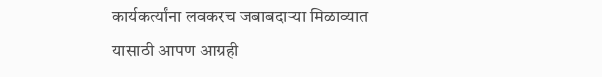कार्यकर्त्यांना लवकरच जबाबदाऱ्या मिळाव्यात यासाठी आपण आग्रही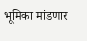भूमिका मांडणार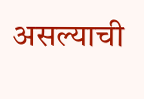असल्याची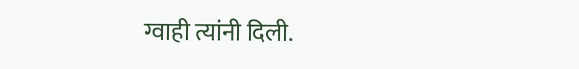ग्वाही त्यांनी दिली.